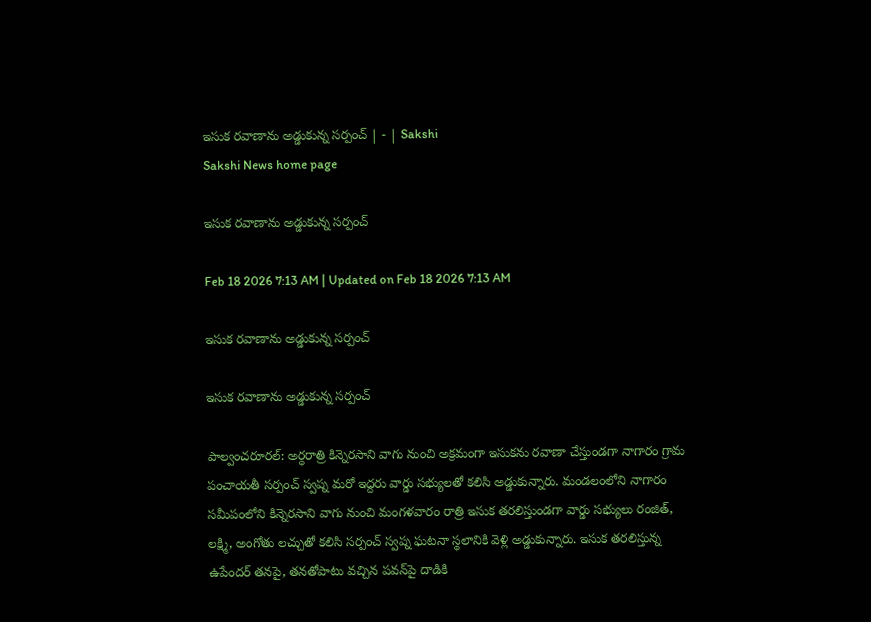ఇసుక రవాణాను అడ్డుకున్న సర్పంచ్‌ | - | Sakshi
Sakshi News home page

ఇసుక రవాణాను అడ్డుకున్న సర్పంచ్‌

Feb 18 2026 7:13 AM | Updated on Feb 18 2026 7:13 AM

ఇసుక రవాణాను అడ్డుకున్న సర్పంచ్‌

ఇసుక రవాణాను అడ్డుకున్న సర్పంచ్‌

పాల్వంచరూరల్‌: అర్ధరాత్రి కిన్నెరసాని వాగు నుంచి అక్రమంగా ఇసుకను రవాణా చేస్తుండగా నాగారం గ్రామ పంచాయతీ సర్పంచ్‌ స్వప్న మరో ఇద్దరు వార్డు సభ్యులతో కలిసి అడ్డుకున్నారు. మండలంలోని నాగారం సమీపంలోని కిన్నెరసాని వాగు నుంచి మంగళవారం రాత్రి ఇసుక తరలిస్తుండగా వార్డు సభ్యులు రంజిత్‌, లక్ష్మి, అంగోతు లచ్చుతో కలిసి సర్పంచ్‌ స్వప్న ఘటనా స్థలానికి వెళ్లి అడ్డుకున్నారు. ఇసుక తరలిస్తున్న ఉపేందర్‌ తనపై, తనతోపాటు వచ్చిన పవన్‌పై దాడికి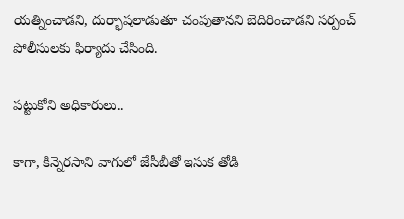యత్నించాడని, దుర్భాషలాడుతూ చంపుతానని బెదిరించాడని సర్పంచ్‌ పోలీసులకు ఫిర్యాదు చేసింది.

పట్టుకోని అధికారులు..

కాగా, కిన్నెరసాని వాగులో జేసీబీతో ఇసుక తోడి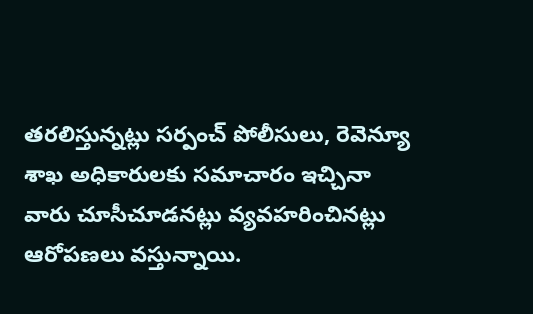తరలిస్తున్నట్లు సర్పంచ్‌ పోలీసులు, రెవెన్యూ శాఖ అధికారులకు సమాచారం ఇచ్చినా వారు చూసీచూడనట్లు వ్యవహరించినట్లు ఆరోపణలు వస్తున్నాయి.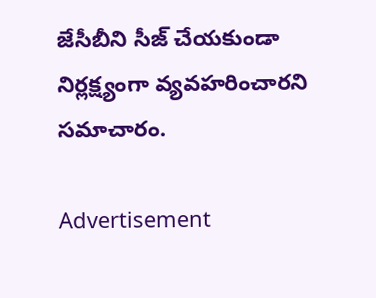జేసీబీని సీజ్‌ చేయకుండా నిర్లక్ష్యంగా వ్యవహరించారని సమాచారం.

Advertisement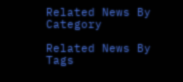Related News By Category

Related News By Tags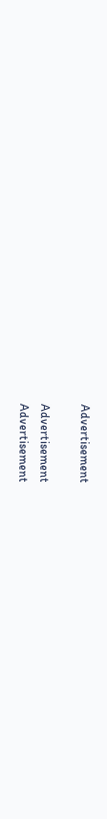Advertisement

Advertisement
Advertisement